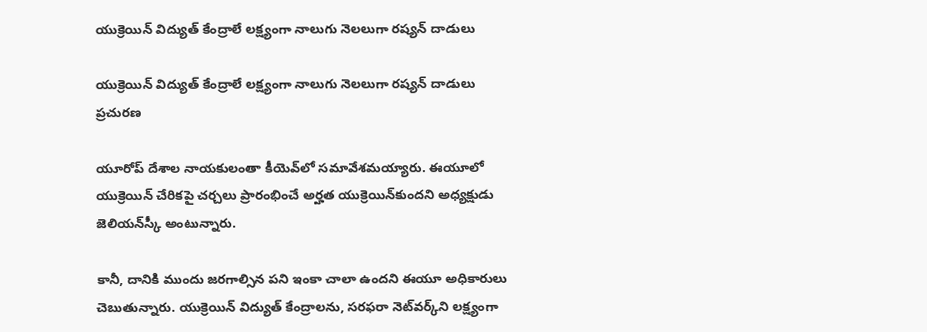యుక్రెయిన్ విద్యుత్ కేంద్రాలే లక్ష్యంగా నాలుగు నెలలుగా రష్యన్ దాడులు

యుక్రెయిన్ విద్యుత్ కేంద్రాలే లక్ష్యంగా నాలుగు నెలలుగా రష్యన్ దాడులు
ప్రచురణ

యూరోప్ దేశాల నాయకులంతా కీయెవ్‌లో సమావేశమయ్యారు. ఈయూలో యుక్రెయిన్‌ చేరికపై చర్చలు ప్రారంభించే అర్హత యుక్రెయిన్‌కుందని అధ్యక్షుడు జెలియన్‌స్కీ అంటున్నారు.

కానీ, దానికి ముందు జరగాల్సిన పని ఇంకా చాలా ఉందని ఈయూ అధికారులు చెబుతున్నారు. యుక్రెయిన్ విద్యుత్ కేంద్రాలను, సరఫరా నెట్‌వర్క్‌ని లక్ష్యంగా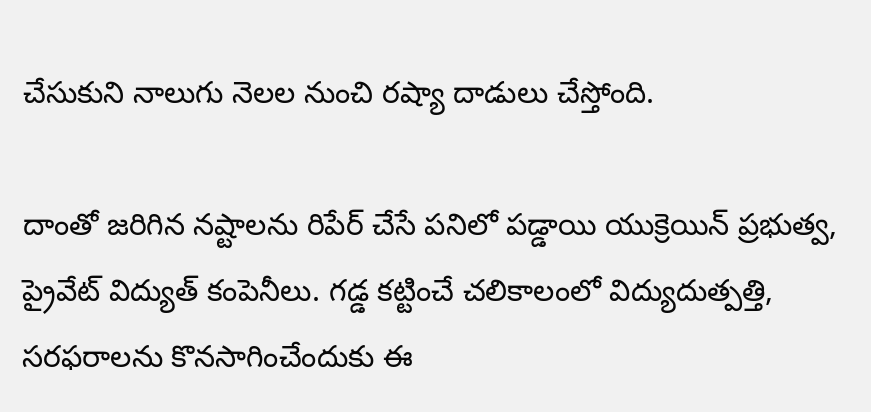చేసుకుని నాలుగు నెలల నుంచి రష్యా దాడులు చేస్తోంది.

దాంతో జరిగిన నష్టాలను రిపేర్ చేసే పనిలో పడ్డాయి యుక్రెయిన్ ప్రభుత్వ, ప్రైవేట్ విద్యుత్ కంపెనీలు. గడ్డ కట్టించే చలికాలంలో విద్యుదుత్పత్తి, సరఫరాలను కొనసాగించేందుకు ఈ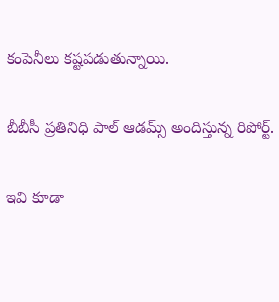కంపెనీలు కష్టపడుతున్నాయి.

బీబీసీ ప్రతినిధి పాల్ ఆడమ్స్ అందిస్తున్న రిపోర్ట్.

ఇవి కూడా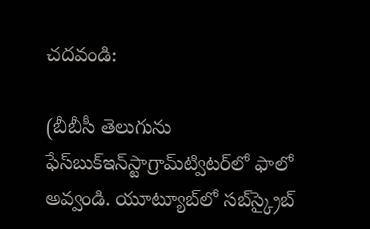చదవండి:

(బీబీసీ తెలుగును ఫేస్‌బుక్ఇన్‌స్టాగ్రామ్‌ట్విటర్‌లో ఫాలో అవ్వండి. యూట్యూబ్‌లో సబ్‌స్క్రైబ్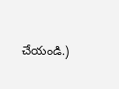చేయండి.)